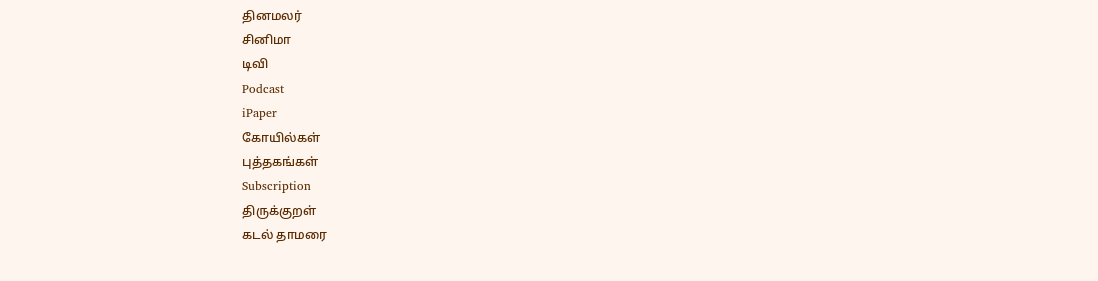தினமலர்
சினிமா
டிவி
Podcast
iPaper
கோயில்கள்
புத்தகங்கள்
Subscription
திருக்குறள்
கடல் தாமரை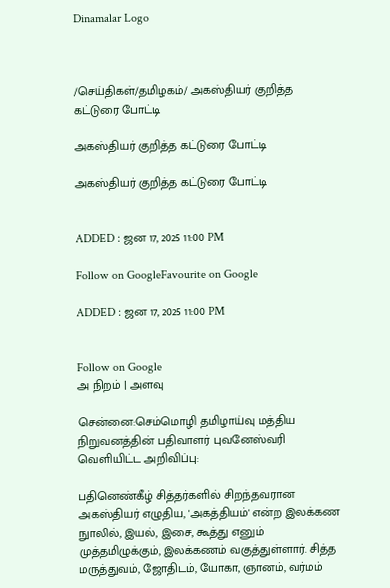Dinamalar Logo



/செய்திகள்/தமிழகம்/ அகஸ்தியர் குறித்த கட்டுரை போட்டி

அகஸ்தியர் குறித்த கட்டுரை போட்டி

அகஸ்தியர் குறித்த கட்டுரை போட்டி


ADDED : ஜன 17, 2025 11:00 PM

Follow on GoogleFavourite on Google

ADDED : ஜன 17, 2025 11:00 PM


Follow on Google
அ நிறம் | அளவு

சென்னை:செம்மொழி தமிழாய்வு மத்திய நிறுவனத்தின் பதிவாளர் புவனேஸ்வரி வெளியிட்ட அறிவிப்பு:

பதினெண்கீழ் சித்தர்களில் சிறந்தவரான அகஸ்தியர் எழுதிய, 'அகத்தியம்' என்ற இலக்கண நுாலில், இயல், இசை, கூத்து எனும் முத்தமிழுக்கும், இலக்கணம் வகுத்துள்ளார். சித்த மருத்துவம், ஜோதிடம், யோகா, ஞானம், வர்மம்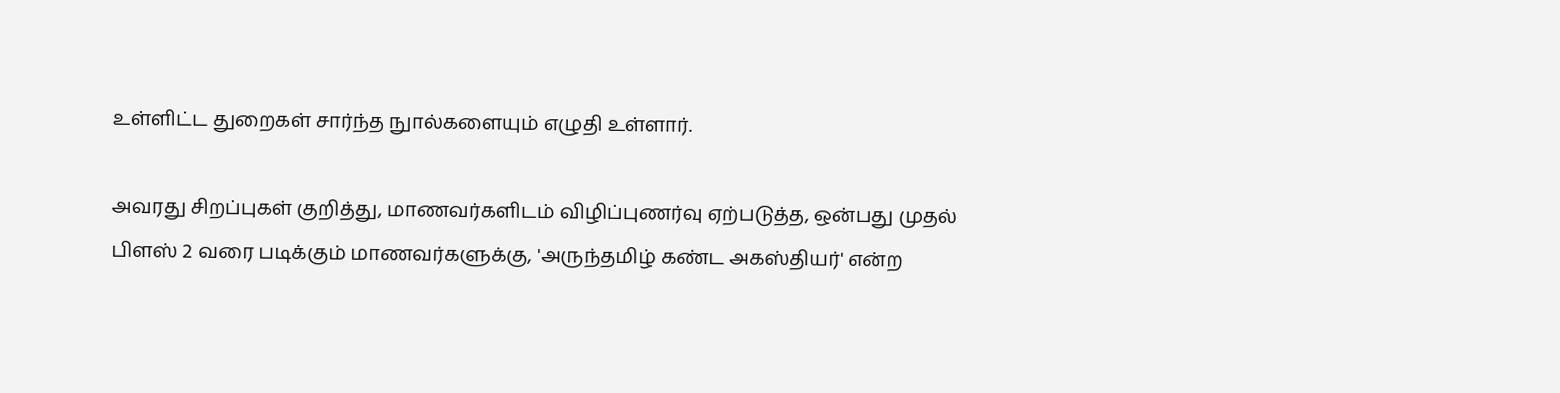உள்ளிட்ட துறைகள் சார்ந்த நுால்களையும் எழுதி உள்ளார்.

அவரது சிறப்புகள் குறித்து, மாணவர்களிடம் விழிப்புணர்வு ஏற்படுத்த, ஒன்பது முதல் பிளஸ் 2 வரை படிக்கும் மாணவர்களுக்கு, 'அருந்தமிழ் கண்ட அகஸ்தியர்' என்ற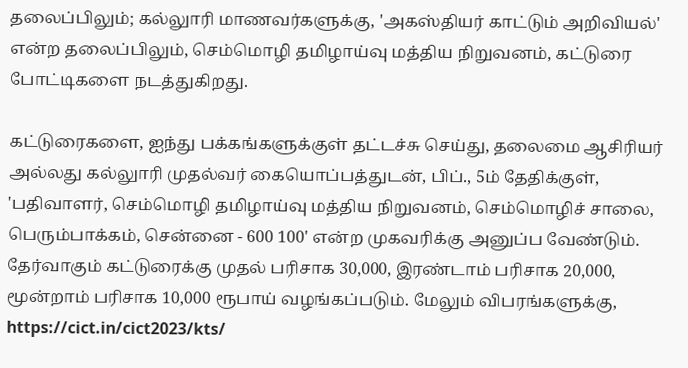தலைப்பிலும்; கல்லுாரி மாணவர்களுக்கு, 'அகஸ்தியர் காட்டும் அறிவியல்' என்ற தலைப்பிலும், செம்மொழி தமிழாய்வு மத்திய நிறுவனம், கட்டுரை போட்டிகளை நடத்துகிறது.

கட்டுரைகளை, ஐந்து பக்கங்களுக்குள் தட்டச்சு செய்து, தலைமை ஆசிரியர் அல்லது கல்லுாரி முதல்வர் கையொப்பத்துடன், பிப்., 5ம் தேதிக்குள், 'பதிவாளர், செம்மொழி தமிழாய்வு மத்திய நிறுவனம், செம்மொழிச் சாலை, பெரும்பாக்கம், சென்னை - 600 100' என்ற முகவரிக்கு அனுப்ப வேண்டும். தேர்வாகும் கட்டுரைக்கு முதல் பரிசாக 30,000, இரண்டாம் பரிசாக 20,000, மூன்றாம் பரிசாக 10,000 ரூபாய் வழங்கப்படும். மேலும் விபரங்களுக்கு, https://cict.in/cict2023/kts/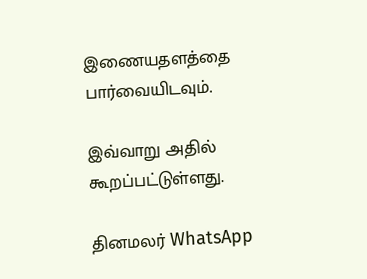இணையதளத்தை பார்வையிடவும்.

இவ்வாறு அதில் கூறப்பட்டுள்ளது.

தினமலர் WhatsApp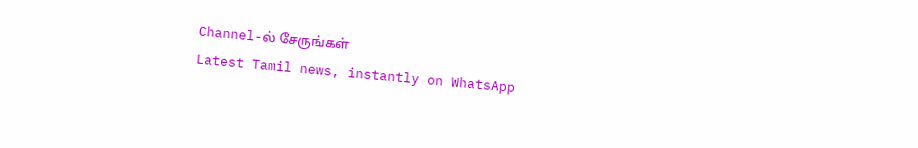Channel-ல் சேருங்கள்
Latest Tamil news, instantly on WhatsApp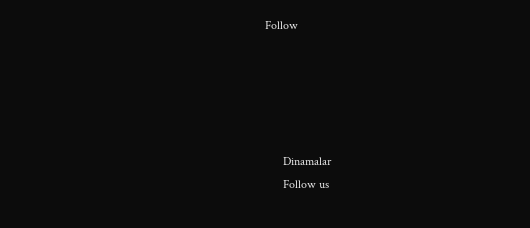Follow





      Dinamalar
      Follow us